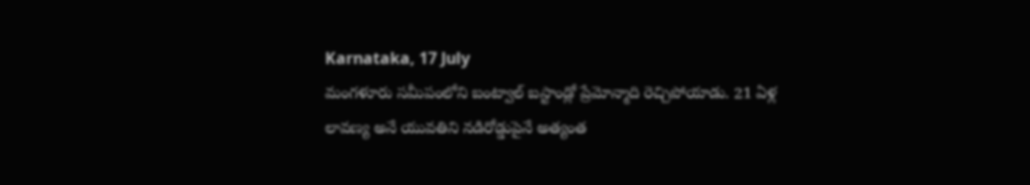Karnataka, 17 July
మంగళూరు సమీపంలోని బంట్వాల్ బస్టాండ్లో ప్రేమోన్మాది రెచ్చిపోయాడు. 21 ఏళ్ల లావణ్య అనే యువతిని నడిరోడ్డుపైనే అత్యంత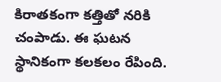కిరాతకంగా కత్తితో నరికి చంపాడు. ఈ ఘటన స్థానికంగా కలకలం రేపింది.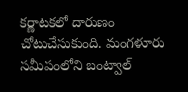కర్ణాటకలో దారుణం చోటుచేసుకుంది. మంగళూరు సమీపంలోని బంట్వాల్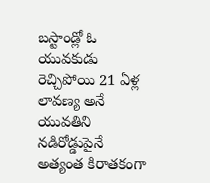బస్టాండ్లో ఓ యువకుడు రెచ్చిపోయి 21 ఏళ్ల లావణ్య అనే యువతిని నడిరోడ్డుపైనే అత్యంత కిరాతకంగా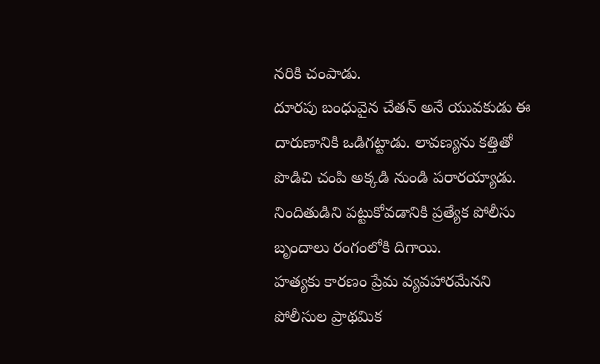నరికి చంపాడు.
దూరపు బంధువైన చేతన్ అనే యువకుడు ఈ దారుణానికి ఒడిగట్టాడు. లావణ్యను కత్తితో పొడిచి చంపి అక్కడి నుండి పరారయ్యాడు. నిందితుడిని పట్టుకోవడానికి ప్రత్యేక పోలీసు బృందాలు రంగంలోకి దిగాయి.
హత్యకు కారణం ప్రేమ వ్యవహారమేనని పోలీసుల ప్రాథమిక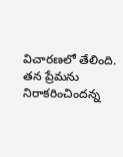విచారణలో తేలింది. తన ప్రేమను నిరాకరించిందన్న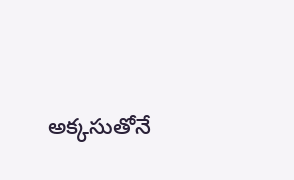అక్కసుతోనే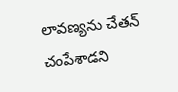లావణ్యను చేతన్ చంపేశాడని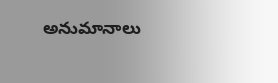అనుమానాలు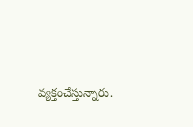వ్యక్తంచేస్తున్నారు.